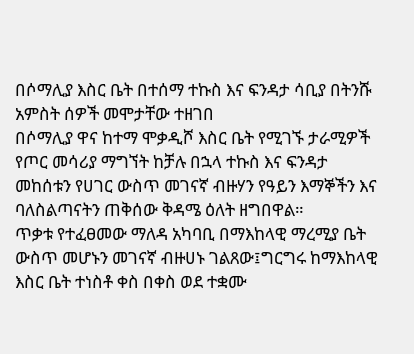በሶማሊያ እስር ቤት በተሰማ ተኩስ እና ፍንዳታ ሳቢያ በትንሹ አምስት ሰዎች መሞታቸው ተዘገበ
በሶማሊያ ዋና ከተማ ሞቃዲሾ እስር ቤት የሚገኙ ታራሚዎች የጦር መሳሪያ ማግኘት ከቻሉ በኋላ ተኩስ እና ፍንዳታ መከሰቱን የሀገር ውስጥ መገናኛ ብዙሃን የዓይን እማኞችን እና ባለስልጣናትን ጠቅሰው ቅዳሜ ዕለት ዘግበዋል።
ጥቃቱ የተፈፀመው ማለዳ አካባቢ በማእከላዊ ማረሚያ ቤት ውስጥ መሆኑን መገናኛ ብዙሀኑ ገልጸው፤ግርግሩ ከማእከላዊ እስር ቤት ተነስቶ ቀስ በቀስ ወደ ተቋሙ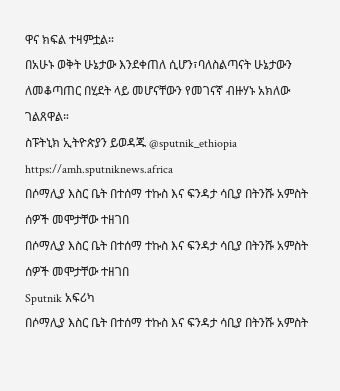ዋና ክፍል ተዛምቷል።
በአሁኑ ወቅት ሁኔታው እንደቀጠለ ሲሆን፣ባለስልጣናት ሁኔታውን ለመቆጣጠር በሂደት ላይ መሆናቸውን የመገናኛ ብዙሃኑ አክለው ገልጸዋል።
ስፑትኒክ ኢትዮጵያን ይወዳጁ @sputnik_ethiopia
https://amh.sputniknews.africa
በሶማሊያ እስር ቤት በተሰማ ተኩስ እና ፍንዳታ ሳቢያ በትንሹ አምስት ሰዎች መሞታቸው ተዘገበ
በሶማሊያ እስር ቤት በተሰማ ተኩስ እና ፍንዳታ ሳቢያ በትንሹ አምስት ሰዎች መሞታቸው ተዘገበ
Sputnik አፍሪካ
በሶማሊያ እስር ቤት በተሰማ ተኩስ እና ፍንዳታ ሳቢያ በትንሹ አምስት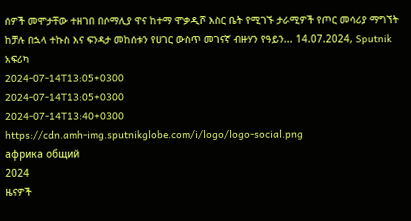ሰዎች መሞታቸው ተዘገበ በሶማሊያ ዋና ከተማ ሞቃዲሾ እስር ቤት የሚገኙ ታራሚዎች የጦር መሳሪያ ማግኘት ከቻሉ በኋላ ተኩስ እና ፍንዳታ መከሰቱን የሀገር ውስጥ መገናኛ ብዙሃን የዓይን... 14.07.2024, Sputnik አፍሪካ
2024-07-14T13:05+0300
2024-07-14T13:05+0300
2024-07-14T13:40+0300
https://cdn.amh-img.sputnikglobe.com/i/logo/logo-social.png
африка общий
2024
ዜናዎች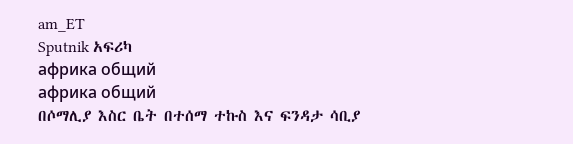am_ET
Sputnik አፍሪካ
африка общий
африка общий
በሶማሊያ እስር ቤት በተሰማ ተኩስ እና ፍንዳታ ሳቢያ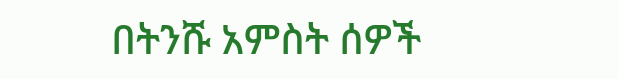በትንሹ አምስት ሰዎች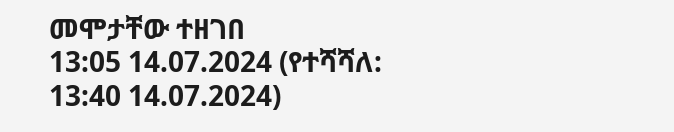መሞታቸው ተዘገበ
13:05 14.07.2024 (የተሻሻለ: 13:40 14.07.2024)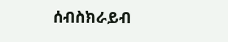ሰብስክራይብ